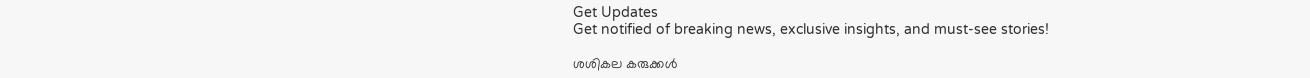Get Updates
Get notified of breaking news, exclusive insights, and must-see stories!

ശശികല കരുക്കള്‍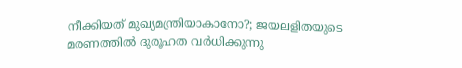നീക്കിയത് മുഖ്യമന്ത്രിയാകാനോ?; ജയലളിതയുടെ മരണത്തില്‍ ദുരൂഹത വര്‍ധിക്കുന്നു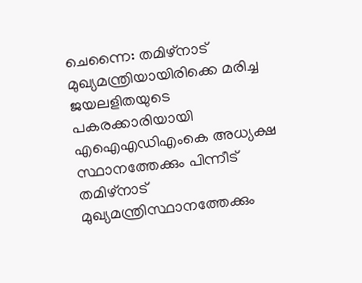ചെന്നൈ: തമിഴ്‌നാട് മുഖ്യമന്ത്രിയായിരിക്കെ മരിച്ച ജയലളിതയുടെ പകരക്കാരിയായി എഐഎഡിഎംകെ അധ്യക്ഷ സ്ഥാനത്തേക്കും പിന്നീട് തമിഴ്‌നാട് മുഖ്യമന്ത്രിസ്ഥാനത്തേക്കും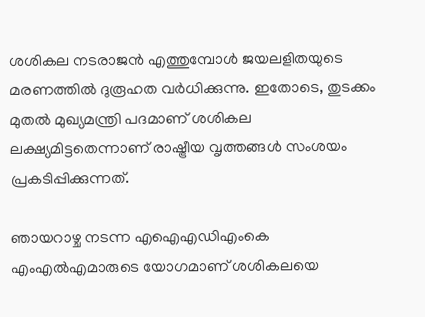ശശികല നടരാജന്‍ എത്തുമ്പോള്‍ ജയലളിതയുടെ മരണത്തില്‍ ദുരൂഹത വര്‍ധിക്കുന്നു. ഇതോടെ, തുടക്കം മുതല്‍ മുഖ്യമന്ത്രി പദമാണ് ശശികല ലക്ഷ്യമിട്ടതെന്നാണ് രാഷ്ട്രീയ വൃത്തങ്ങള്‍ സംശയം പ്രകടിപ്പിക്കുന്നത്.

ഞായറാഴ്ച നടന്ന എഐഎഡിഎംകെ എംഎല്‍എമാരുടെ യോഗമാണ് ശശികലയെ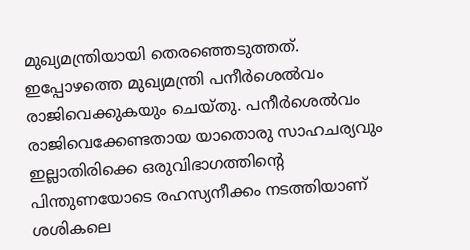മുഖ്യമന്ത്രിയായി തെരഞ്ഞെടുത്തത്. ഇപ്പോഴത്തെ മുഖ്യമന്ത്രി പനീര്‍ശെല്‍വം രാജിവെക്കുകയും ചെയ്തു. പനീര്‍ശെല്‍വം രാജിവെക്കേണ്ടതായ യാതൊരു സാഹചര്യവും ഇല്ലാതിരിക്കെ ഒരുവിഭാഗത്തിന്റെ പിന്തുണയോടെ രഹസ്യനീക്കം നടത്തിയാണ് ശശികലെ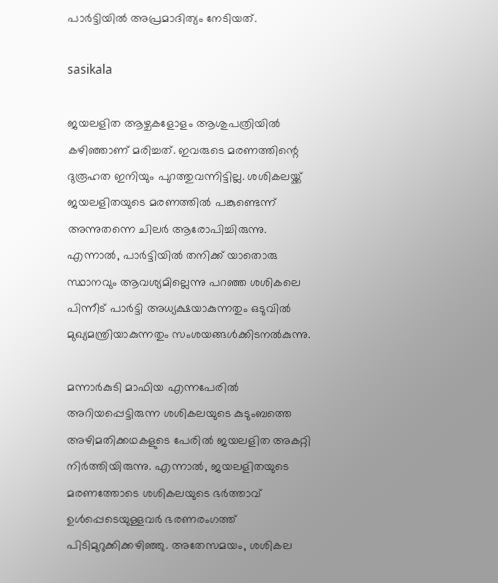പാര്‍ട്ടിയില്‍ അപ്രമാദിത്യം നേടിയത്.

sasikala

ജയലളിത ആഴ്ചകളോളം ആശുപത്രിയില്‍ കഴിഞ്ഞാണ് മരിച്ചത്. ഇവരുടെ മരണത്തിന്റെ ദുരൂഹത ഇനിയും പുറത്തുവന്നിട്ടില്ല. ശശികലയ്ക്ക് ജയലളിതയുടെ മരണത്തില്‍ പങ്കുണ്ടെന്ന് അന്നുതന്നെ ചിലര്‍ ആരോപിച്ചിരുന്നു. എന്നാല്‍, പാര്‍ട്ടിയില്‍ തനിക്ക് യാതൊരു സ്ഥാനവും ആവശ്യമില്ലെന്നു പറഞ്ഞ ശശികലെ പിന്നീട് പാര്‍ട്ടി അധ്യക്ഷയാകുന്നതും ഒടുവില്‍ മുഖ്യമന്ത്രിയാകുന്നതും സംശയങ്ങള്‍ക്കിടനല്‍കുന്നു.

മന്നാര്‍കുടി മാഫിയ എന്നപേരില്‍ അറിയപ്പെട്ടിരുന്ന ശശികലയുടെ കുടുംബത്തെ അഴിമതിക്കഥകളുടെ പേരില്‍ ജയലളിത അകറ്റി നിര്‍ത്തിയിരുന്നു. എന്നാല്‍, ജയലളിതയുടെ മരണത്തോടെ ശശികലയുടെ ഭര്‍ത്താവ് ഉള്‍പ്പെടെയുള്ളവര്‍ ഭരണരംഗത്ത് പിടിമുറുക്കിക്കഴിഞ്ഞു. അതേസമയം, ശശികല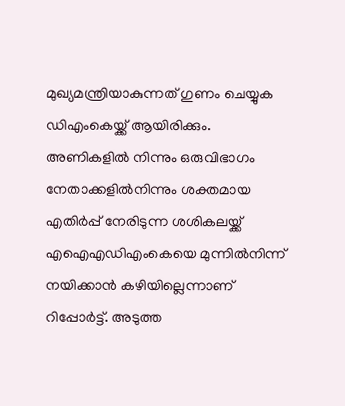മുഖ്യമന്ത്രിയാകുന്നത് ഗുണം ചെയ്യുക ഡിഎംകെയ്ക്ക് ആയിരിക്കും. അണികളില്‍ നിന്നും ഒരുവിഭാഗം നേതാക്കളില്‍നിന്നും ശക്തമായ എതിര്‍പ്പ് നേരിടുന്ന ശശികലയ്ക്ക് എഐഎഡിഎംകെയെ മുന്നില്‍നിന്ന് നയിക്കാന്‍ കഴിയില്ലെന്നാണ് റിപ്പോര്‍ട്ട്. അടുത്ത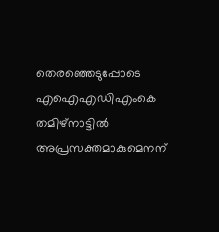തെരഞ്ഞെടുപ്പോടെ എഐഎഡിഎംകെ തമിഴ്‌നാട്ടില്‍ അപ്രസക്തമാകുമെനന്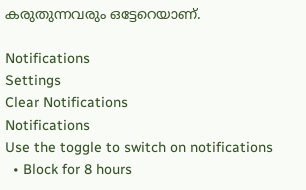കരുതുന്നവരും ഒട്ടേറെയാണ്.

Notifications
Settings
Clear Notifications
Notifications
Use the toggle to switch on notifications
  • Block for 8 hours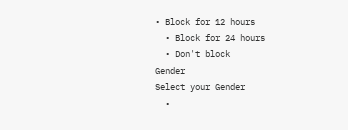• Block for 12 hours
  • Block for 24 hours
  • Don't block
Gender
Select your Gender
  •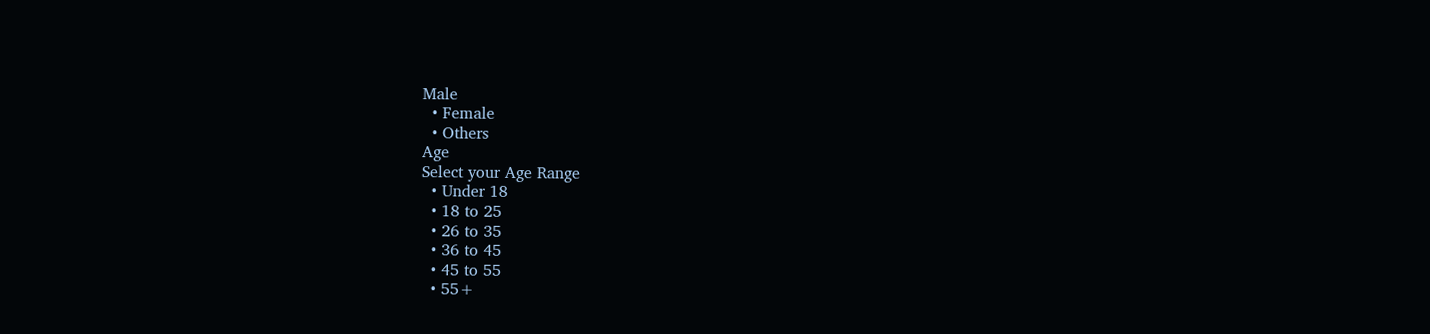Male
  • Female
  • Others
Age
Select your Age Range
  • Under 18
  • 18 to 25
  • 26 to 35
  • 36 to 45
  • 45 to 55
  • 55+